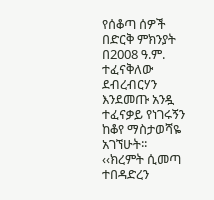የሰቆጣ ሰዎች በድርቅ ምክንያት በ2008 ዓ.ም. ተፈናቅለው ደብረብርሃን እንደመጡ አንዷ ተፈናቃይ የነገሩኝን ከቆየ ማስታወሻዬ አገኘሁት፡፡
‹‹ክረምት ሲመጣ ተበዳድረን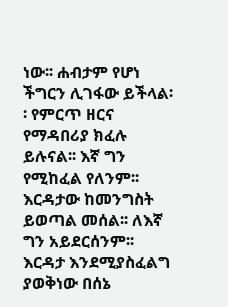ነው፡፡ ሐብታም የሆነ ችግርን ሊገፋው ይችላል፡፡ የምርጥ ዘርና የማዳበሪያ ክፈሉ ይሉናል፡፡ እኛ ግን የሚከፈል የለንም፡፡
እርዳታው ከመንግስት ይወጣል መሰል፡፡ ለእኛ ግን አይደርሰንም፡፡
እርዳታ እንደሚያስፈልግ ያወቅነው በሰኔ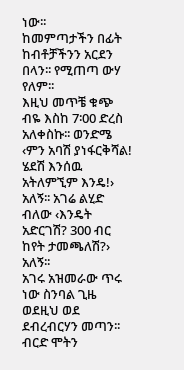ነው፡፡
ከመምጣታችን በፊት ከብቶቻችንን አርደን በላን፡፡ የሚጠጣ ውሃ የለም፡፡
እዚህ መጥቼ ቁጭ ብዬ እስከ 7፡00 ድረስ አለቀስኩ፡፡ ወንድሜ ‹ምን አባሽ ያነፋርቅሻል! ሄደሽ እንሰዉ አትለምኚም እንዴ!› አለኝ፡፡ አገሬ ልሂድ ብለው ‹እንዴት አድርገሽ? 300 ብር ከየት ታመጫለሽ?› አለኝ፡፡
አገሩ አዝመራው ጥሩ ነው ስንባል ጊዜ ወደዚህ ወደ ደብረብርሃን መጣን፡፡
ብርድ ሞትን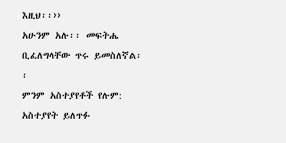እዚህ፡፡››
አሁንም አሉ፡፡ መፍትሔ ቢፈለግላቸው ጥሩ ይመስለኛል፡፡
ምንም አስተያየቶች የሉም:
አስተያየት ይለጥፉ